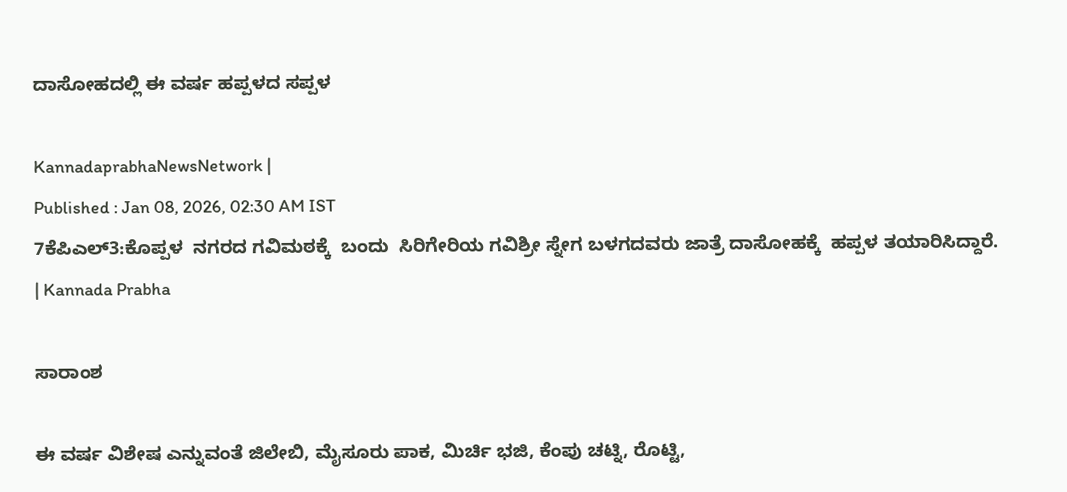ದಾಸೋಹದಲ್ಲಿ ಈ ವರ್ಷ ಹಪ್ಪಳದ ಸಪ್ಪಳ

KannadaprabhaNewsNetwork |
Published : Jan 08, 2026, 02:30 AM IST
7ಕೆಪಿಎಲ್3:ಕೊಪ್ಪಳ  ನಗರದ ಗವಿಮಠಕ್ಕೆ  ಬಂದು  ಸಿರಿಗೇರಿಯ ಗವಿಶ್ರೀ ಸ್ನೇಗ ಬಳಗದವರು ಜಾತ್ರೆ ದಾಸೋಹಕ್ಕೆ  ಹಪ್ಪಳ ತಯಾರಿಸಿದ್ದಾರೆ.  | Kannada Prabha

ಸಾರಾಂಶ

ಈ ವರ್ಷ ವಿಶೇಷ ಎನ್ನುವಂತೆ ಜಿಲೇಬಿ, ಮೈಸೂರು ಪಾಕ, ಮಿರ್ಚಿ ಭಜಿ, ಕೆಂಪು ಚಟ್ನಿ, ರೊಟ್ಟಿ,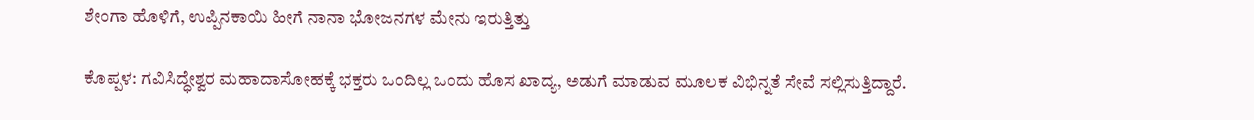ಶೇಂಗಾ ಹೊಳಿಗೆ, ಉಪ್ಪಿನಕಾಯಿ ಹೀಗೆ ನಾನಾ ಭೋಜನಗಳ ಮೇನು ಇರುತ್ತಿತ್ತು

ಕೊಪ್ಪಳ: ಗವಿಸಿದ್ಧೇಶ್ವರ ಮಹಾದಾಸೋಹಕ್ಕೆ ಭಕ್ತರು ಒಂದಿಲ್ಲ ಒಂದು ಹೊಸ ಖಾದ್ಯ, ಅಡುಗೆ ಮಾಡುವ ಮೂಲಕ ವಿಭಿನ್ನತೆ ಸೇವೆ ಸಲ್ಲಿಸುತ್ತಿದ್ದಾರೆ.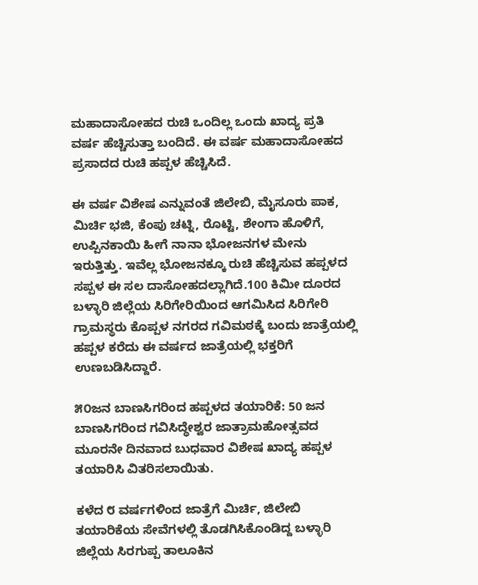ಮಹಾದಾಸೋಹದ ರುಚಿ ಒಂದಿಲ್ಲ ಒಂದು ಖಾದ್ಯ ಪ್ರತಿ ವರ್ಷ ಹೆಚ್ಚಿಸುತ್ತಾ ಬಂದಿದೆ. ಈ ವರ್ಷ ಮಹಾದಾಸೋಹದ ಪ್ರಸಾದದ ರುಚಿ ಹಪ್ಪಳ ಹೆಚ್ಚಿಸಿದೆ.

ಈ ವರ್ಷ ವಿಶೇಷ ಎನ್ನುವಂತೆ ಜಿಲೇಬಿ, ಮೈಸೂರು ಪಾಕ, ಮಿರ್ಚಿ ಭಜಿ, ಕೆಂಪು ಚಟ್ನಿ, ರೊಟ್ಟಿ, ಶೇಂಗಾ ಹೊಳಿಗೆ, ಉಪ್ಪಿನಕಾಯಿ ಹೀಗೆ ನಾನಾ ಭೋಜನಗಳ ಮೇನು ಇರುತ್ತಿತ್ತು. ಇವೆಲ್ಲ ಭೋಜನಕ್ಕೂ ರುಚಿ ಹೆಚ್ಚಿಸುವ ಹಪ್ಪಳದ ಸಪ್ಪಳ ಈ ಸಲ ದಾಸೋಹದಲ್ಲಾಗಿದೆ.100 ಕಿಮೀ ದೂರದ ಬಳ್ಳಾರಿ ಜಿಲ್ಲೆಯ ಸಿರಿಗೇರಿಯಿಂದ ಆಗಮಿಸಿದ ಸಿರಿಗೇರಿ ಗ್ರಾಮಸ್ಥರು ಕೊಪ್ಪಳ ನಗರದ ಗವಿಮಠಕ್ಕೆ ಬಂದು ಜಾತ್ರೆಯಲ್ಲಿ ಹಪ್ಪಳ ಕರೆದು ಈ ವರ್ಷದ ಜಾತ್ರೆಯಲ್ಲಿ ಭಕ್ತರಿಗೆ ಉಣಬಡಿಸಿದ್ದಾರೆ.

೫೦ಜನ ಬಾಣಸಿಗರಿಂದ ಹಪ್ಪಳದ ತಯಾರಿಕೆ: 50 ಜನ ಬಾಣಸಿಗರಿಂದ ಗವಿಸಿದ್ಧೇಶ್ವರ ಜಾತ್ರಾಮಹೋತ್ಸವದ ಮೂರನೇ ದಿನವಾದ ಬುಧವಾರ ವಿಶೇಷ ಖಾದ್ಯ ಹಪ್ಪಳ ತಯಾರಿಸಿ ವಿತರಿಸಲಾಯಿತು.

ಕಳೆದ ೮ ವರ್ಷಗಳಿಂದ ಜಾತ್ರೆಗೆ ಮಿರ್ಚಿ, ಜಿಲೇಬಿ ತಯಾರಿಕೆಯ ಸೇವೆಗಳಲ್ಲಿ ತೊಡಗಿಸಿಕೊಂಡಿದ್ದ ಬಳ್ಳಾರಿ ಜಿಲ್ಲೆಯ ಸಿರಗುಪ್ಪ ತಾಲೂಕಿನ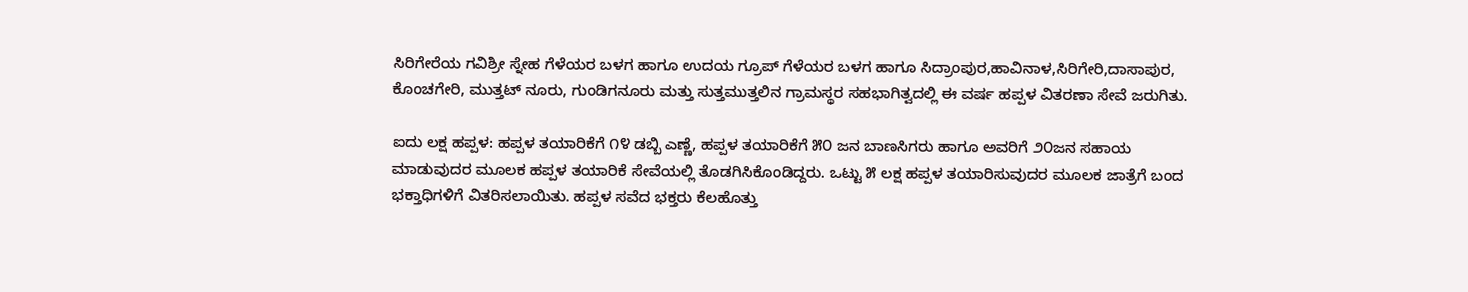ಸಿರಿಗೇರೆಯ ಗವಿಶ್ರೀ ಸ್ನೇಹ ಗೆಳೆಯರ ಬಳಗ ಹಾಗೂ ಉದಯ ಗ್ರೂಪ್ ಗೆಳೆಯರ ಬಳಗ ಹಾಗೂ ಸಿದ್ರಾಂಪುರ,ಹಾವಿನಾಳ,ಸಿರಿಗೇರಿ,ದಾಸಾಪುರ, ಕೊಂಚಗೇರಿ, ಮುತ್ತಟ್ ನೂರು, ಗುಂಡಿಗನೂರು ಮತ್ತು ಸುತ್ತಮುತ್ತಲಿನ ಗ್ರಾಮಸ್ಥರ ಸಹಭಾಗಿತ್ವದಲ್ಲಿ ಈ ವರ್ಷ ಹಪ್ಪಳ ವಿತರಣಾ ಸೇವೆ ಜರುಗಿತು.

ಐದು ಲಕ್ಷ ಹಪ್ಪಳ: ಹಪ್ಪಳ ತಯಾರಿಕೆಗೆ ೧೪ ಡಬ್ಬಿ ಎಣ್ಣೆ, ಹಪ್ಪಳ ತಯಾರಿಕೆಗೆ ೫೦ ಜನ ಬಾಣಸಿಗರು ಹಾಗೂ ಅವರಿಗೆ ೨೦ಜನ ಸಹಾಯ ಮಾಡುವುದರ ಮೂಲಕ ಹಪ್ಪಳ ತಯಾರಿಕೆ ಸೇವೆಯಲ್ಲಿ ತೊಡಗಿಸಿಕೊಂಡಿದ್ದರು. ಒಟ್ಟು ೫ ಲಕ್ಷ ಹಪ್ಪಳ ತಯಾರಿಸುವುದರ ಮೂಲಕ ಜಾತ್ರೆಗೆ ಬಂದ ಭಕ್ತಾಧಿಗಳಿಗೆ ವಿತರಿಸಲಾಯಿತು. ಹಪ್ಪಳ ಸವೆದ ಭಕ್ತರು ಕೆಲಹೊತ್ತು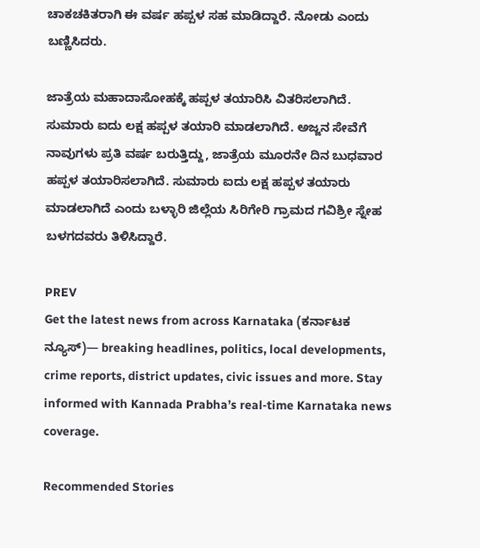ಚಾಕಚಕಿತರಾಗಿ ಈ ವರ್ಷ ಹಪ್ಪಳ ಸಹ ಮಾಡಿದ್ದಾರೆ. ನೋಡು ಎಂದು ಬಣ್ಣಿಸಿದರು.

ಜಾತ್ರೆಯ ಮಹಾದಾಸೋಹಕ್ಕೆ ಹಪ್ಪಳ ತಯಾರಿಸಿ ವಿತರಿಸಲಾಗಿದೆ. ಸುಮಾರು ಐದು ಲಕ್ಷ ಹಪ್ಪಳ ತಯಾರಿ ಮಾಡಲಾಗಿದೆ. ಅಜ್ಜನ ಸೇವೆಗೆ ನಾವುಗಳು ಪ್ರತಿ ವರ್ಷ ಬರುತ್ತಿದ್ದು, ಜಾತ್ರೆಯ ಮೂರನೇ ದಿನ ಬುಧವಾರ ಹಪ್ಪಳ ತಯಾರಿಸಲಾಗಿದೆ. ಸುಮಾರು ಐದು ಲಕ್ಷ ಹಪ್ಪಳ ತಯಾರು ಮಾಡಲಾಗಿದೆ ಎಂದು ಬಳ್ಳಾರಿ ಜಿಲ್ಲೆಯ ಸಿರಿಗೇರಿ ಗ್ರಾಮದ ಗವಿಶ್ರೀ ಸ್ನೇಹ ಬಳಗದವರು ತಿಳಿಸಿದ್ದಾರೆ.

PREV
Get the latest news from across Karnataka (ಕರ್ನಾಟಕ ನ್ಯೂಸ್)— breaking headlines, politics, local developments, crime reports, district updates, civic issues and more. Stay informed with Kannada Prabha’s real‑time Karnataka news coverage.

Recommended Stories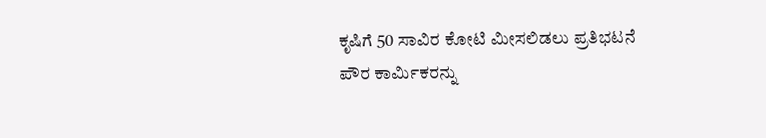ಕೃಷಿಗೆ 50 ಸಾವಿರ ಕೋಟಿ ಮೀಸಲಿಡಲು ಪ್ರತಿಭಟನೆ
ಪೌರ ಕಾರ್ಮಿಕರನ್ನು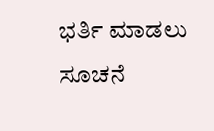ಭರ್ತಿ ಮಾಡಲು ಸೂಚನೆ